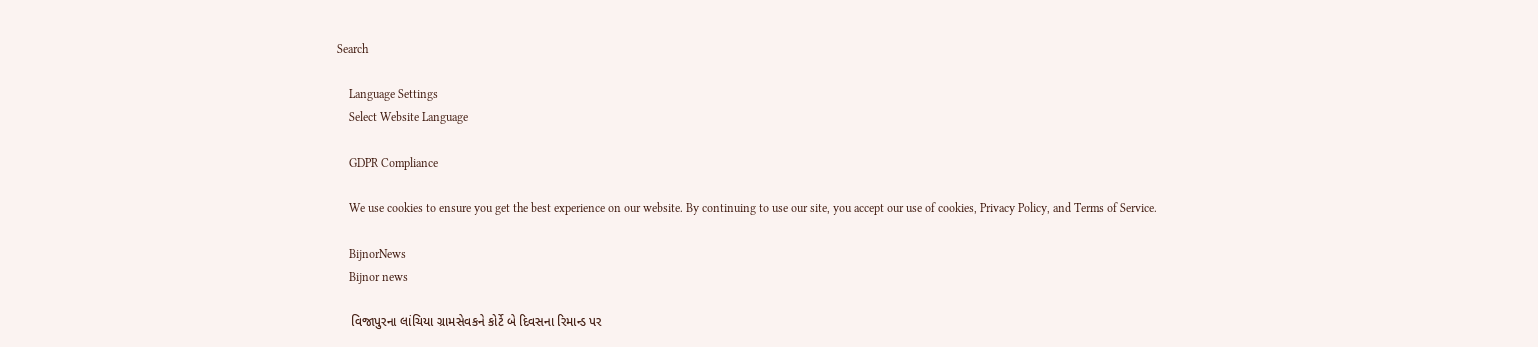Search

    Language Settings
    Select Website Language

    GDPR Compliance

    We use cookies to ensure you get the best experience on our website. By continuing to use our site, you accept our use of cookies, Privacy Policy, and Terms of Service.

    BijnorNews
    Bijnor news

    વિજાપુરના લાંચિયા ગ્રામસેવકને કોર્ટે બે દિવસના રિમાન્ડ પર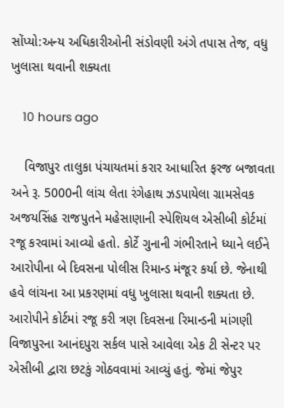સોંપ્યો:અન્ય અધિકારીઓની સંડોવણી અંગે તપાસ તેજ, વધુ ખુલાસા થવાની શક્યતા

    10 hours ago

    વિજાપુર તાલુકા પંચાયતમાં કરાર આધારિત ફરજ બજાવતા અને રૂ. 5000ની લાંચ લેતા રંગેહાથ ઝડપાયેલા ગ્રામસેવક અજયસિંહ રાજપુતને મહેસાણાની સ્પેશિયલ એસીબી કોર્ટમાં રજૂ કરવામાં આવ્યો હતો. કોર્ટે ગુનાની ગંભીરતાને ધ્યાને લઈને આરોપીના બે દિવસના પોલીસ રિમાન્ડ મંજૂર કર્યા છે. જેનાથી હવે લાંચના આ પ્રકરણમાં વધુ ખુલાસા થવાની શક્યતા છે. આરોપીને કોર્ટમાં રજૂ કરી ત્રણ દિવસના રિમાન્ડની માંગણી વિજાપુરના આનંદપુરા સર્કલ પાસે આવેલા એક ટી સેન્ટર પર એસીબી દ્વારા છટકું ગોઠવવામાં આવ્યું હતું. જેમાં જેપુર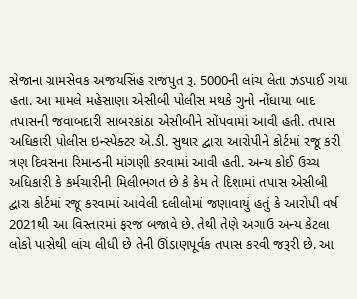સેજાના ગ્રામસેવક અજયસિંહ રાજપુત રૂ. 5000ની લાંચ લેતા ઝડપાઈ ગયા હતા. આ મામલે મહેસાણા એસીબી પોલીસ મથકે ગુનો નોંધાયા બાદ તપાસની જવાબદારી સાબરકાંઠા એસીબીને સોંપવામાં આવી હતી. તપાસ અધિકારી પોલીસ ઇન્સ્પેક્ટર એ.ડી. સુથાર દ્વારા આરોપીને કોર્ટમાં રજૂ કરી ત્રણ દિવસના રિમાન્ડની માંગણી કરવામાં આવી હતી. અન્ય કોઈ ઉચ્ચ અધિકારી કે કર્મચારીની મિલીભગત છે કે કેમ તે દિશામાં તપાસ એસીબી દ્વારા કોર્ટમાં રજૂ કરવામાં આવેલી દલીલોમાં જણાવાયું હતું કે આરોપી વર્ષ 2021થી આ વિસ્તારમાં ફરજ બજાવે છે. તેથી તેણે અગાઉ અન્ય કેટલા લોકો પાસેથી લાંચ લીધી છે તેની ઊંડાણપૂર્વક તપાસ કરવી જરૂરી છે. આ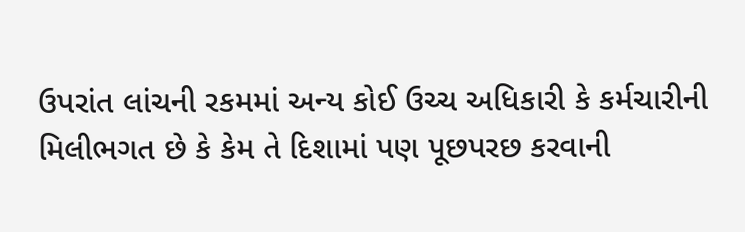ઉપરાંત લાંચની રકમમાં અન્ય કોઈ ઉચ્ચ અધિકારી કે કર્મચારીની મિલીભગત છે કે કેમ તે દિશામાં પણ પૂછપરછ કરવાની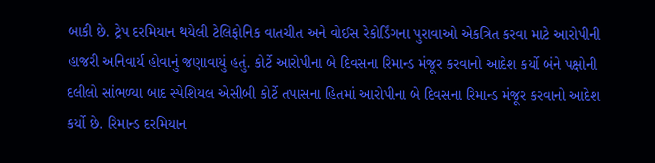બાકી છે. ટ્રેપ દરમિયાન થયેલી ટેલિફોનિક વાતચીત અને વોઈસ રેકોર્ડિંગના પુરાવાઓ એકત્રિત કરવા માટે આરોપીની હાજરી અનિવાર્ય હોવાનું જણાવાયું હતું. કોર્ટે આરોપીના બે દિવસના રિમાન્ડ મંજૂર કરવાનો આદેશ કર્યો બંને પક્ષોની દલીલો સાંભળ્યા બાદ સ્પેશિયલ એસીબી કોર્ટે તપાસના હિતમાં આરોપીના બે દિવસના રિમાન્ડ મંજૂર કરવાનો આદેશ કર્યો છે. રિમાન્ડ દરમિયાન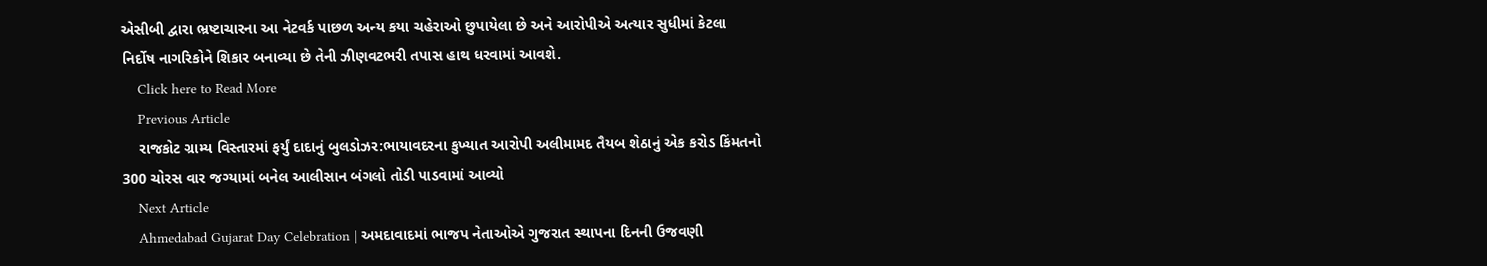એસીબી દ્વારા ભ્રષ્ટાચારના આ નેટવર્ક પાછળ અન્ય કયા ચહેરાઓ છુપાયેલા છે અને આરોપીએ અત્યાર સુધીમાં કેટલા નિર્દોષ નાગરિકોને શિકાર બનાવ્યા છે તેની ઝીણવટભરી તપાસ હાથ ધરવામાં આવશે.
    Click here to Read More
    Previous Article
    રાજકોટ ગ્રામ્ય વિસ્તારમાં ફર્યું દાદાનું બુલડોઝર:ભાયાવદરના કુખ્યાત આરોપી અલીમામદ તૈયબ શેઠાનું એક કરોડ કિંમતનો 300 ચોરસ વાર જગ્યામાં બનેલ આલીસાન બંગલો તોડી પાડવામાં આવ્યો
    Next Article
    Ahmedabad Gujarat Day Celebration | અમદાવાદમાં ભાજપ નેતાઓએ ગુજરાત સ્થાપના દિનની ઉજવણી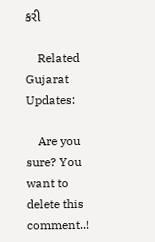કરી

    Related Gujarat Updates:

    Are you sure? You want to delete this comment..!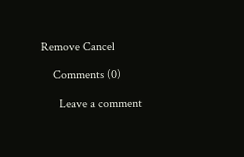Remove Cancel

    Comments (0)

      Leave a comment